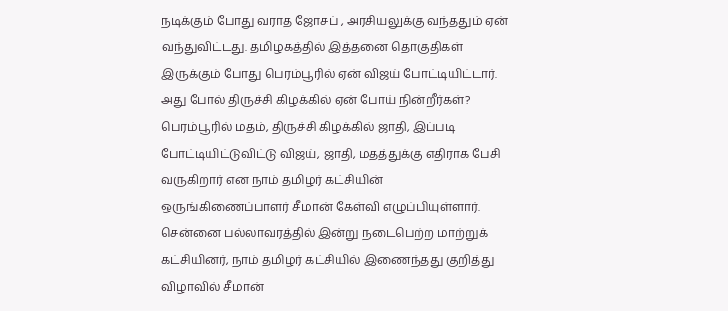நடிக்கும் போது வராத ஜோசப் , அரசியலுக்கு வந்ததும் ஏன் வந்துவிட்டது. தமிழகத்தில் இத்தனை தொகுதிகள் இருக்கும் போது பெரம்பூரில் ஏன் விஜய் போட்டியிட்டார். அது போல் திருச்சி கிழக்கில் ஏன் போய் நின்றீர்கள்? பெரம்பூரில் மதம், திருச்சி கிழக்கில் ஜாதி, இப்படி போட்டியிட்டுவிட்டு விஜய், ஜாதி, மதத்துக்கு எதிராக பேசி வருகிறார் என நாம் தமிழர் கட்சியின் ஒருங்கிணைப்பாளர் சீமான் கேள்வி எழுப்பியுள்ளார்.
சென்னை பல்லாவரத்தில் இன்று நடைபெற்ற மாற்றுக் கட்சியினர், நாம் தமிழர் கட்சியில் இணைந்தது குறித்து விழாவில் சீமான்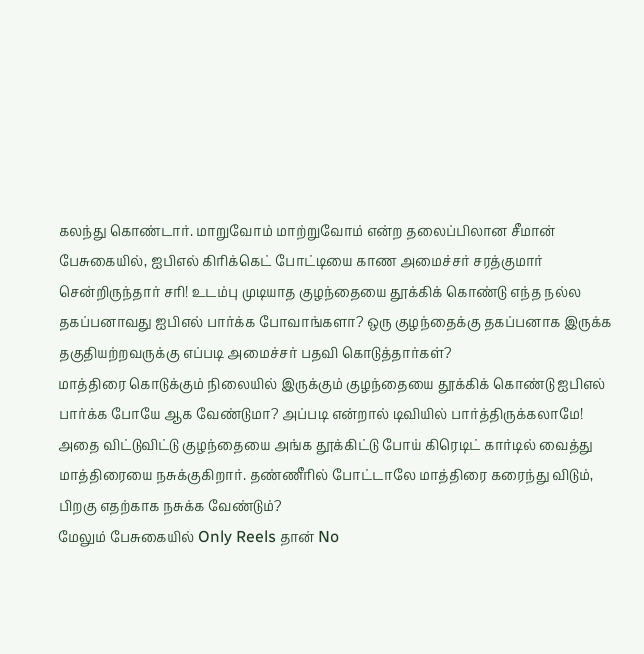கலந்து கொண்டார். மாறுவோம் மாற்றுவோம் என்ற தலைப்பிலான சீமான் பேசுகையில், ஐபிஎல் கிரிக்கெட் போட்டியை காண அமைச்சர் சரத்குமார் சென்றிருந்தார் சரி! உடம்பு முடியாத குழந்தையை தூக்கிக் கொண்டு எந்த நல்ல தகப்பனாவது ஐபிஎல் பார்க்க போவாங்களா? ஒரு குழந்தைக்கு தகப்பனாக இருக்க தகுதியற்றவருக்கு எப்படி அமைச்சர் பதவி கொடுத்தார்கள்?
மாத்திரை கொடுக்கும் நிலையில் இருக்கும் குழந்தையை தூக்கிக் கொண்டு ஐபிஎல் பார்க்க போயே ஆக வேண்டுமா? அப்படி என்றால் டிவியில் பார்த்திருக்கலாமே! அதை விட்டுவிட்டு குழந்தையை அங்க தூக்கிட்டு போய் கிரெடிட் கார்டில் வைத்து மாத்திரையை நசுக்குகிறார். தண்ணீரில் போட்டாலே மாத்திரை கரைந்து விடும், பிறகு எதற்காக நசுக்க வேண்டும்?
மேலும் பேசுகையில் Only Reels தான் No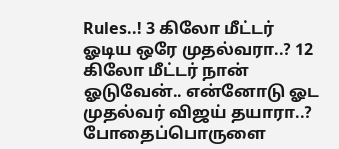Rules..! 3 கிலோ மீட்டர் ஓடிய ஒரே முதல்வரா..? 12 கிலோ மீட்டர் நான் ஓடுவேன்.. என்னோடு ஓட முதல்வர் விஜய் தயாரா..? போதைப்பொருளை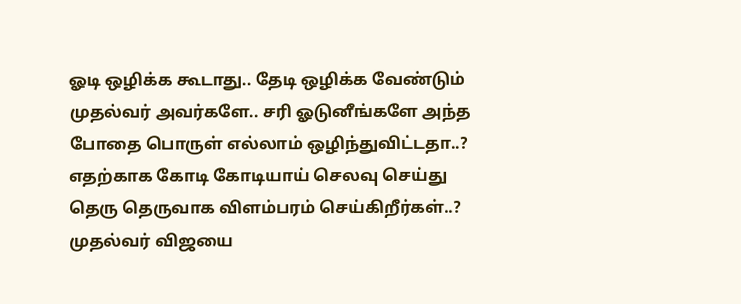ஓடி ஒழிக்க கூடாது.. தேடி ஒழிக்க வேண்டும் முதல்வர் அவர்களே.. சரி ஓடுனீங்களே அந்த போதை பொருள் எல்லாம் ஒழிந்துவிட்டதா..? எதற்காக கோடி கோடியாய் செலவு செய்து தெரு தெருவாக விளம்பரம் செய்கிறீர்கள்..? முதல்வர் விஜயை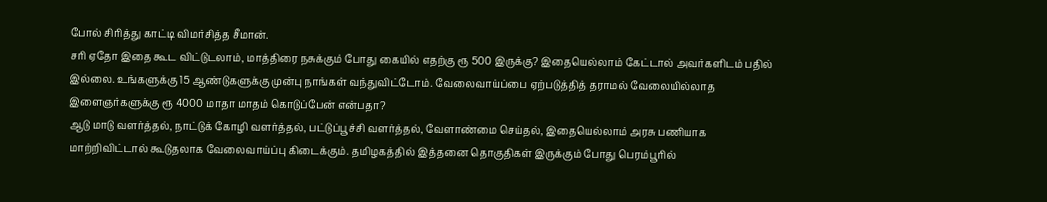போல் சிரித்து காட்டி விமர்சித்த சீமான்.
சரி ஏதோ இதை கூட விட்டுடலாம், மாத்திரை நசுக்கும் போது கையில் எதற்கு ரூ 500 இருக்கு? இதையெல்லாம் கேட்டால் அவர்களிடம் பதில் இல்லை. உங்களுக்கு 15 ஆண்டுகளுக்கு முன்பு நாங்கள் வந்துவிட்டோம். வேலைவாய்ப்பை ஏற்படுத்தித் தராமல் வேலையில்லாத இளைஞர்களுக்கு ரூ 4000 மாதா மாதம் கொடுப்பேன் என்பதா?
ஆடு மாடு வளர்த்தல், நாட்டுக் கோழி வளர்த்தல், பட்டுப்பூச்சி வளர்த்தல், வேளாண்மை செய்தல், இதையெல்லாம் அரசு பணியாக மாற்றிவிட்டால் கூடுதலாக வேலைவாய்ப்பு கிடைக்கும். தமிழகத்தில் இத்தனை தொகுதிகள் இருக்கும் போது பெரம்பூரில்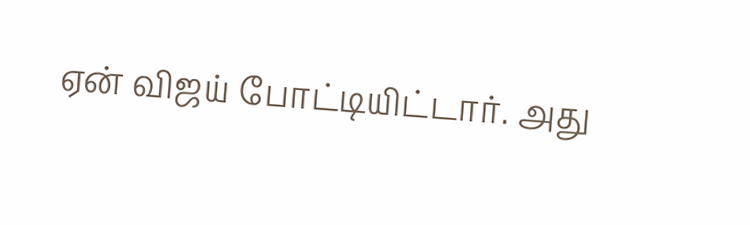ஏன் விஜய் போட்டியிட்டார். அது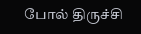போல் திருச்சி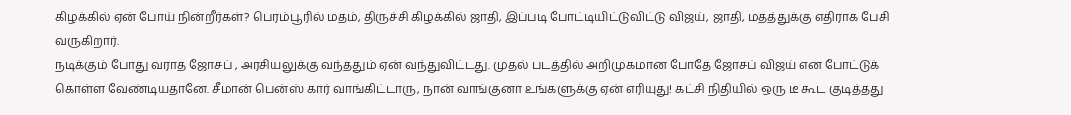கிழக்கில் ஏன் போய் நின்றீர்கள்? பெரம்பூரில் மதம், திருச்சி கிழக்கில் ஜாதி, இப்படி போட்டியிட்டுவிட்டு விஜய், ஜாதி, மதத்துக்கு எதிராக பேசி வருகிறார்.
நடிக்கும் போது வராத ஜோசப் , அரசியலுக்கு வந்ததும் ஏன் வந்துவிட்டது. முதல் படத்தில் அறிமுகமான போதே ஜோசப் விஜய் என போட்டுக் கொள்ள வேண்டியதானே. சீமான் பென்ஸ் கார் வாங்கிட்டாரு, நான் வாங்குனா உங்களுக்கு ஏன் எரியுது! கட்சி நிதியில் ஒரு டீ கூட குடித்தது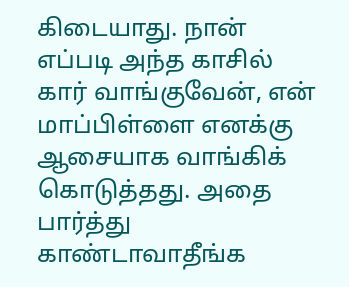கிடையாது. நான் எப்படி அந்த காசில் கார் வாங்குவேன், என் மாப்பிள்ளை எனக்கு ஆசையாக வாங்கிக் கொடுத்தது. அதை பார்த்து காண்டாவாதீங்க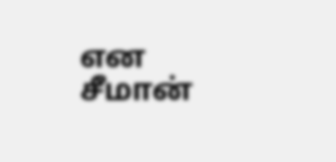என சீமான்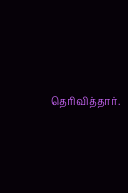தெரிவித்தார்.